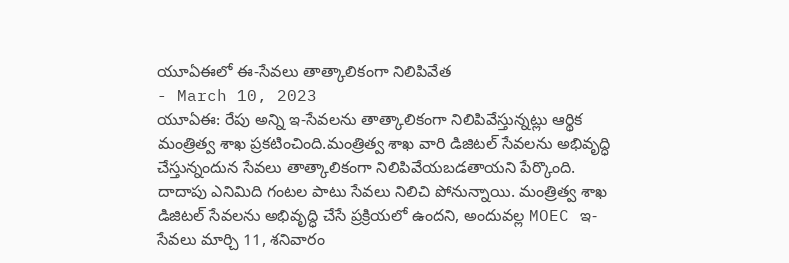యూఏఈలో ఈ-సేవలు తాత్కాలికంగా నిలిపివేత
- March 10, 2023
యూఏఈ: రేపు అన్ని ఇ-సేవలను తాత్కాలికంగా నిలిపివేస్తున్నట్లు ఆర్థిక మంత్రిత్వ శాఖ ప్రకటించింది.మంత్రిత్వ శాఖ వారి డిజిటల్ సేవలను అభివృద్ధి చేస్తున్నందున సేవలు తాత్కాలికంగా నిలిపివేయబడతాయని పేర్కొంది. దాదాపు ఎనిమిది గంటల పాటు సేవలు నిలిచి పోనున్నాయి. మంత్రిత్వ శాఖ డిజిటల్ సేవలను అభివృద్ధి చేసే ప్రక్రియలో ఉందని, అందువల్ల MOEC ఇ-సేవలు మార్చి 11, శనివారం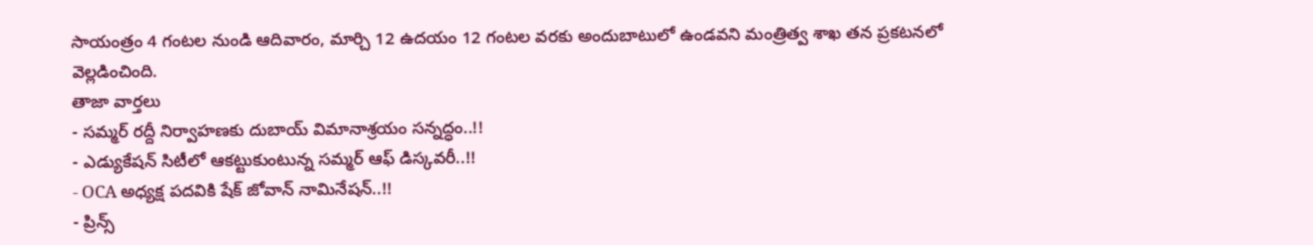సాయంత్రం 4 గంటల నుండి ఆదివారం, మార్చి 12 ఉదయం 12 గంటల వరకు అందుబాటులో ఉండవని మంత్రిత్వ శాఖ తన ప్రకటనలో వెల్లడించింది.
తాజా వార్తలు
- సమ్మర్ రద్దీ నిర్వాహణకు దుబాయ్ విమానాశ్రయం సన్నద్ధం..!!
- ఎడ్యుకేషన్ సిటీలో ఆకట్టుకుంటున్న సమ్మర్ ఆఫ్ డిస్కవరీ..!!
- OCA అధ్యక్ష పదవికి షేక్ జోవాన్ నామినేషన్..!!
- ప్రిన్స్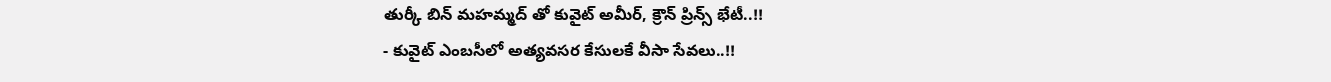తుర్కీ బిన్ మహమ్మద్ తో కువైట్ అమీర్, క్రౌన్ ప్రిన్స్ భేటీ..!!
- కువైట్ ఎంబసీలో అత్యవసర కేసులకే వీసా సేవలు..!!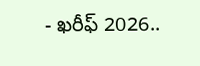- ఖరీఫ్ 2026..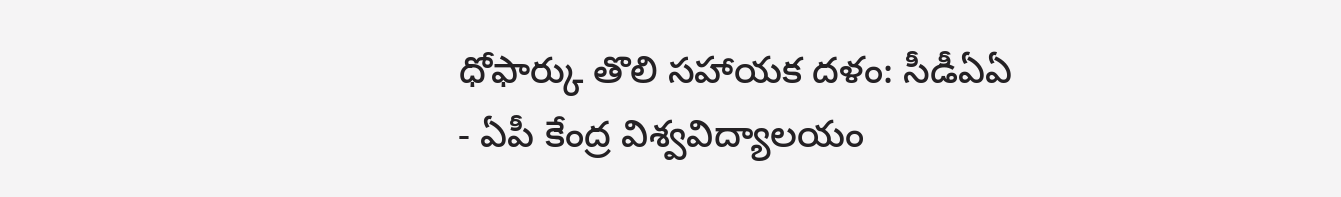ధోఫార్కు తొలి సహాయక దళం: సీడీఏఏ
- ఏపీ కేంద్ర విశ్వవిద్యాలయం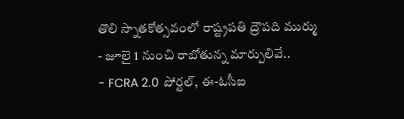తొలి స్నాతకోత్సవంలో రాష్ట్రపతి ద్రౌపది ముర్ము
- జూలై 1 నుంచి రాబోతున్న మార్పులివే..
- FCRA 2.0 పోర్టల్, ఈ-ఓసీఐ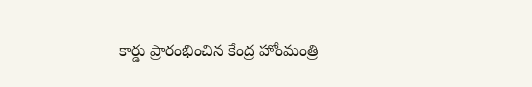కార్డు ప్రారంభించిన కేంద్ర హోంమంత్రి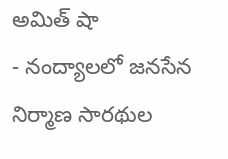అమిత్ షా
- నంద్యాలలో జనసేన నిర్మాణ సారథుల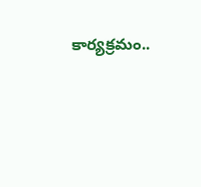కార్యక్రమం..